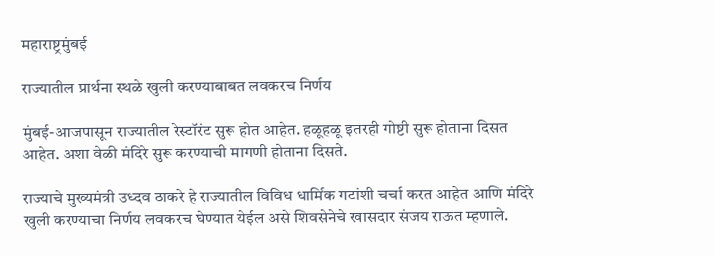महाराष्ट्रमुंबई

राज्यातील प्रार्थना स्थळे खुली करण्याबाबत लवकरच निर्णय

मुंबई-आजपासून राज्यातील रेस्टॉरंट सुरू होत आहेत. हळूहळू इतरही गोष्टी सुरू होताना दिसत आहेत. अशा वेळी मंदिरे सुरू करण्याची मागणी होताना दिसते.

राज्याचे मुख्यमंत्री उध्दव ठाकरे हे राज्यातील विविध धार्मिक गटांशी चर्चा करत आहेत आणि मंदिरे खुली करण्याचा निर्णय लवकरच घेण्यात येईल असे शिवसेनेचे खासदार संजय राऊत म्हणाले.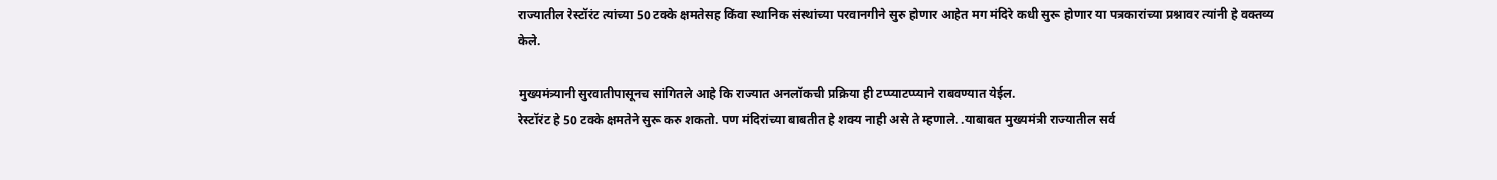राज्यातील रेस्टॉरंट त्यांच्या 50 टक्के क्षमतेसह किंवा स्थानिक संस्थांच्या परवानगीने सुरु होणार आहेत मग मंदिरे कधी सुरू होणार या पत्रकारांच्या प्रश्नावर त्यांनी हे वक्तव्य केले.

मुख्यमंत्र्यानी सुरवातीपासूनच सांगितले आहे कि राज्यात अनलॉकची प्रक्रिया ही टप्प्याटप्प्याने राबवण्यात येईल.
रेस्टॉरंट हे 50 टक्के क्षमतेने सुरू करु शकतो. पण मंदिरांच्या बाबतीत हे शक्य नाही असे ते म्हणाले. .याबाबत मुख्यमंत्री राज्यातील सर्व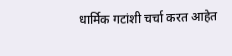धार्मिक गटांशी चर्चा करत आहेत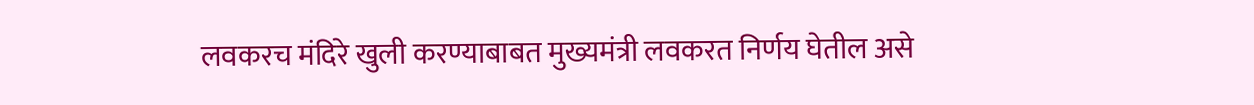लवकरच मंदिरे खुली करण्याबाबत मुख्यमंत्री लवकरत निर्णय घेतील असे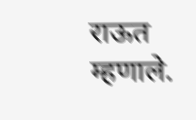राऊत म्हणाले.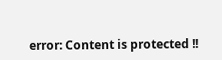error: Content is protected !!